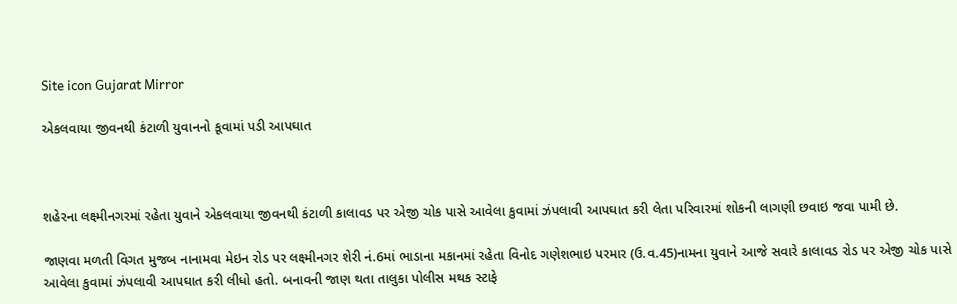Site icon Gujarat Mirror

એકલવાયા જીવનથી કંટાળી યુવાનનો કૂવામાં પડી આપઘાત



શહેરના લક્ષ્મીનગરમાં રહેતા યુવાને એકલવાયા જીવનથી કંટાળી કાલાવડ પર એજી ચોક પાસે આવેલા કુવામાં ઝંપલાવી આપઘાત કરી લેતા પરિવારમાં શોકની લાગણી છવાઇ જવા પામી છે.

જાણવા મળતી વિગત મુજબ નાનામવા મેઇન રોડ પર લક્ષ્મીનગર શેરી નં.6માં ભાડાના મકાનમાં રહેતા વિનોદ ગણેશભાઇ પરમાર (ઉ.વ.45)નામના યુવાને આજે સવારે કાલાવડ રોડ પર એજી ચોક પાસે આવેલા કુવામાં ઝંપલાવી આપઘાત કરી લીધો હતો. બનાવની જાણ થતા તાલુકા પોલીસ મથક સ્ટાફે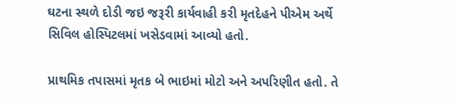ઘટના સ્થળે દોડી જઇ જરૂરી કાર્યવાહી કરી મૃતદેહને પીએમ અર્થે સિવિલ હોસ્પિટલમાં ખસેડવામાં આવ્યો હતો.

પ્રાથમિક તપાસમાં મૃતક બે ભાઇમાં મોટો અને અપરિણીત હતો. તે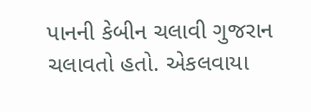પાનની કેબીન ચલાવી ગુજરાન ચલાવતો હતો. એકલવાયા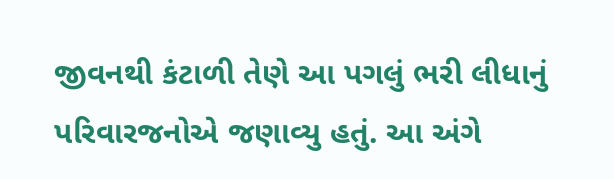જીવનથી કંટાળી તેણે આ પગલું ભરી લીધાનું પરિવારજનોએ જણાવ્યુ હતું. આ અંગે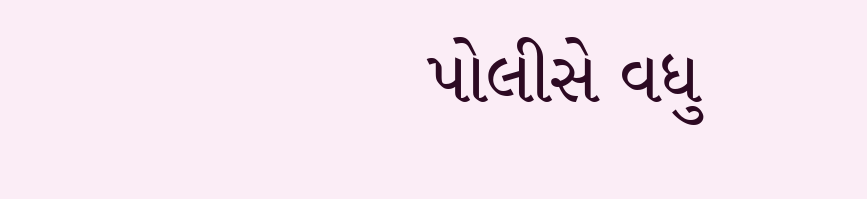પોલીસે વધુ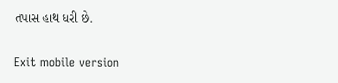તપાસ હાથ ધરી છે.

Exit mobile version